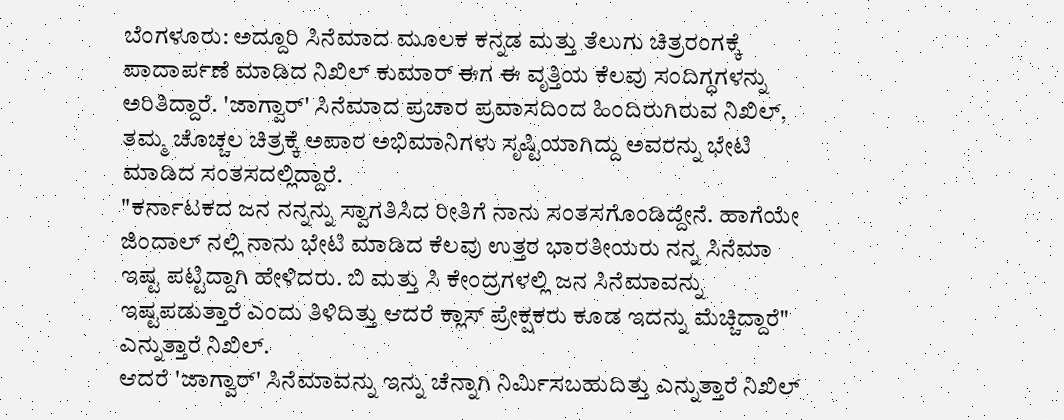ಬೆಂಗಳೂರು: ಅದ್ದೂರಿ ಸಿನೆಮಾದ ಮೂಲಕ ಕನ್ನಡ ಮತ್ತು ತೆಲುಗು ಚಿತ್ರರಂಗಕ್ಕೆ ಪಾದಾರ್ಪಣೆ ಮಾಡಿದ ನಿಖಿಲ್ ಕುಮಾರ್ ಈಗ ಈ ವೃತ್ತಿಯ ಕೆಲವು ಸಂದಿಗ್ಧಗಳನ್ನು ಅರಿತಿದ್ದಾರೆ. 'ಜಾಗ್ವಾರ್' ಸಿನೆಮಾದ ಪ್ರಚಾರ ಪ್ರವಾಸದಿಂದ ಹಿಂದಿರುಗಿರುವ ನಿಖಿಲ್, ತಮ್ಮ ಚೊಚ್ಚಲ ಚಿತ್ರಕ್ಕೆ ಅಪಾರ ಅಭಿಮಾನಿಗಳು ಸೃಷ್ಟಿಯಾಗಿದ್ದು ಅವರನ್ನು ಭೇಟಿ ಮಾಡಿದ ಸಂತಸದಲ್ಲಿದ್ದಾರೆ.
"ಕರ್ನಾಟಕದ ಜನ ನನ್ನನ್ನು ಸ್ವಾಗತಿಸಿದ ರೀತಿಗೆ ನಾನು ಸಂತಸಗೊಂಡಿದ್ದೇನೆ. ಹಾಗೆಯೇ ಜಿಂದಾಲ್ ನಲ್ಲಿ ನಾನು ಭೇಟಿ ಮಾಡಿದ ಕೆಲವು ಉತ್ತರ ಭಾರತೀಯರು ನನ್ನ ಸಿನೆಮಾ ಇಷ್ಟ ಪಟ್ಟಿದ್ದಾಗಿ ಹೇಳಿದರು. ಬಿ ಮತ್ತು ಸಿ ಕೇಂದ್ರಗಳಲ್ಲಿ ಜನ ಸಿನೆಮಾವನ್ನು ಇಷ್ಟಪಡುತ್ತಾರೆ ಎಂದು ತಿಳಿದಿತ್ತು ಆದರೆ ಕ್ಲಾಸ್ ಪ್ರೇಕ್ಷಕರು ಕೂಡ ಇದನ್ನು ಮೆಚ್ಚಿದ್ದಾರೆ" ಎನ್ನುತ್ತಾರೆ ನಿಖಿಲ್.
ಆದರೆ 'ಜಾಗ್ವಾರ್' ಸಿನೆಮಾವನ್ನು ಇನ್ನು ಚೆನ್ನಾಗಿ ನಿರ್ಮಿಸಬಹುದಿತ್ತು ಎನ್ನುತ್ತಾರೆ ನಿಖಿಲ್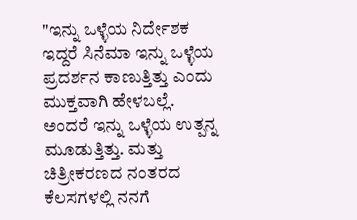"ಇನ್ನು ಒಳ್ಳೆಯ ನಿರ್ದೇಶಕ ಇದ್ದರೆ ಸಿನೆಮಾ ಇನ್ನು ಒಳ್ಳೆಯ ಪ್ರದರ್ಶನ ಕಾಣುತ್ತಿತ್ತು ಎಂದು ಮುಕ್ತವಾಗಿ ಹೇಳಬಲ್ಲೆ. ಅಂದರೆ ಇನ್ನು ಒಳ್ಳೆಯ ಉತ್ಪನ್ನ ಮೂಡುತ್ತಿತ್ತು. ಮತ್ತು ಚಿತ್ರೀಕರಣದ ನಂತರದ ಕೆಲಸಗಳಲ್ಲಿ ನನಗೆ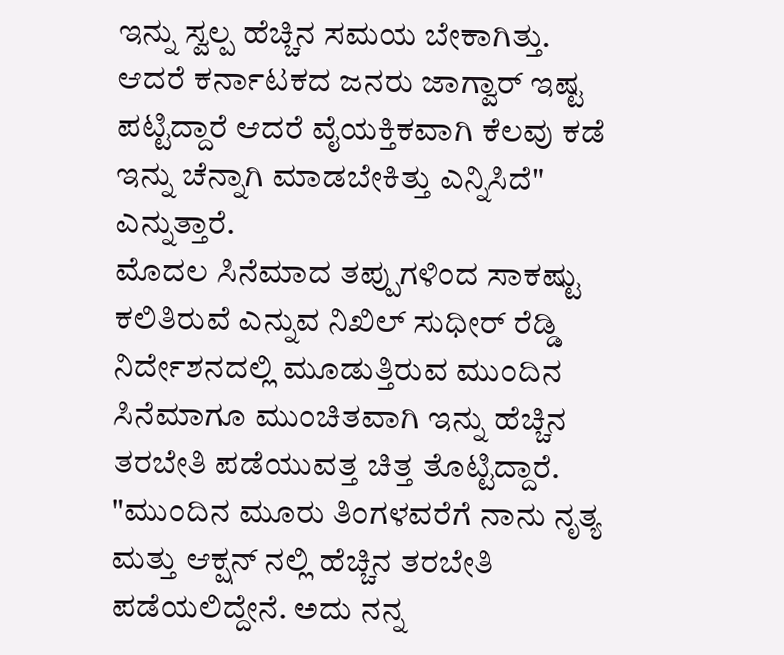ಇನ್ನು ಸ್ವಲ್ಪ ಹೆಚ್ಚಿನ ಸಮಯ ಬೇಕಾಗಿತ್ತು. ಆದರೆ ಕರ್ನಾಟಕದ ಜನರು ಜಾಗ್ವಾರ್ ಇಷ್ಟ ಪಟ್ಟಿದ್ದಾರೆ ಆದರೆ ವೈಯಕ್ತಿಕವಾಗಿ ಕೆಲವು ಕಡೆ ಇನ್ನು ಚೆನ್ನಾಗಿ ಮಾಡಬೇಕಿತ್ತು ಎನ್ನಿಸಿದೆ" ಎನ್ನುತ್ತಾರೆ.
ಮೊದಲ ಸಿನೆಮಾದ ತಪ್ಪುಗಳಿಂದ ಸಾಕಷ್ಟು ಕಲಿತಿರುವೆ ಎನ್ನುವ ನಿಖಿಲ್ ಸುಧೀರ್ ರೆಡ್ಡಿ ನಿರ್ದೇಶನದಲ್ಲಿ ಮೂಡುತ್ತಿರುವ ಮುಂದಿನ ಸಿನೆಮಾಗೂ ಮುಂಚಿತವಾಗಿ ಇನ್ನು ಹೆಚ್ಚಿನ ತರಬೇತಿ ಪಡೆಯುವತ್ತ ಚಿತ್ತ ತೊಟ್ಟಿದ್ದಾರೆ. "ಮುಂದಿನ ಮೂರು ತಿಂಗಳವರೆಗೆ ನಾನು ನೃತ್ಯ ಮತ್ತು ಆಕ್ಷನ್ ನಲ್ಲಿ ಹೆಚ್ಚಿನ ತರಬೇತಿ ಪಡೆಯಲಿದ್ದೇನೆ. ಅದು ನನ್ನ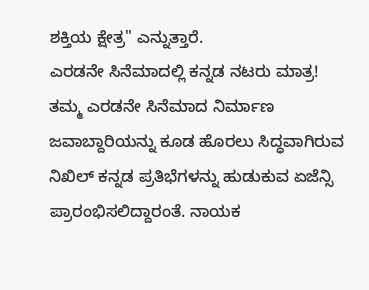ಶಕ್ತಿಯ ಕ್ಷೇತ್ರ" ಎನ್ನುತ್ತಾರೆ.
ಎರಡನೇ ಸಿನೆಮಾದಲ್ಲಿ ಕನ್ನಡ ನಟರು ಮಾತ್ರ!
ತಮ್ಮ ಎರಡನೇ ಸಿನೆಮಾದ ನಿರ್ಮಾಣ ಜವಾಬ್ದಾರಿಯನ್ನು ಕೂಡ ಹೊರಲು ಸಿದ್ಧವಾಗಿರುವ ನಿಖಿಲ್ ಕನ್ನಡ ಪ್ರತಿಭೆಗಳನ್ನು ಹುಡುಕುವ ಏಜೆನ್ಸಿ ಪ್ರಾರಂಭಿಸಲಿದ್ದಾರಂತೆ. ನಾಯಕ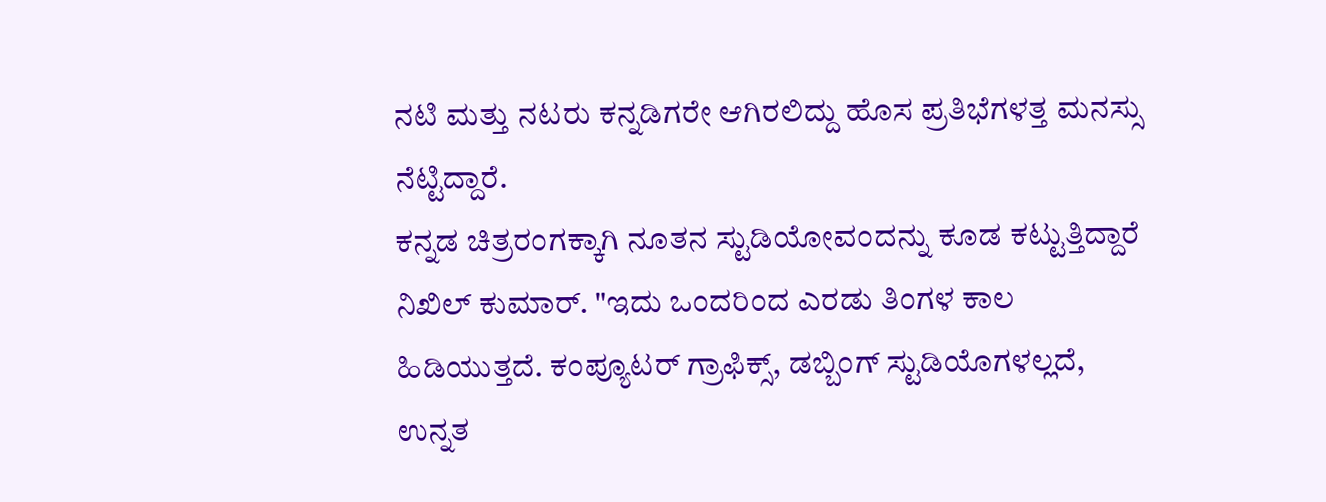ನಟಿ ಮತ್ತು ನಟರು ಕನ್ನಡಿಗರೇ ಆಗಿರಲಿದ್ದು ಹೊಸ ಪ್ರತಿಭೆಗಳತ್ತ ಮನಸ್ಸು ನೆಟ್ಟಿದ್ದಾರೆ.
ಕನ್ನಡ ಚಿತ್ರರಂಗಕ್ಕಾಗಿ ನೂತನ ಸ್ಟುಡಿಯೋವಂದನ್ನು ಕೂಡ ಕಟ್ಟುತ್ತಿದ್ದಾರೆ ನಿಖಿಲ್ ಕುಮಾರ್. "ಇದು ಒಂದರಿಂದ ಎರಡು ತಿಂಗಳ ಕಾಲ ಹಿಡಿಯುತ್ತದೆ. ಕಂಪ್ಯೂಟರ್ ಗ್ರಾಫಿಕ್ಸ್, ಡಬ್ಬಿಂಗ್ ಸ್ಟುಡಿಯೊಗಳಲ್ಲದೆ, ಉನ್ನತ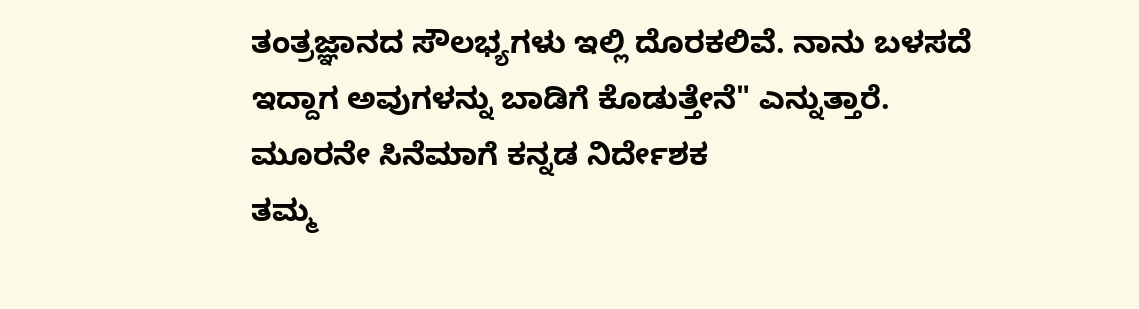ತಂತ್ರಜ್ಞಾನದ ಸೌಲಭ್ಯಗಳು ಇಲ್ಲಿ ದೊರಕಲಿವೆ. ನಾನು ಬಳಸದೆ ಇದ್ದಾಗ ಅವುಗಳನ್ನು ಬಾಡಿಗೆ ಕೊಡುತ್ತೇನೆ" ಎನ್ನುತ್ತಾರೆ.
ಮೂರನೇ ಸಿನೆಮಾಗೆ ಕನ್ನಡ ನಿರ್ದೇಶಕ
ತಮ್ಮ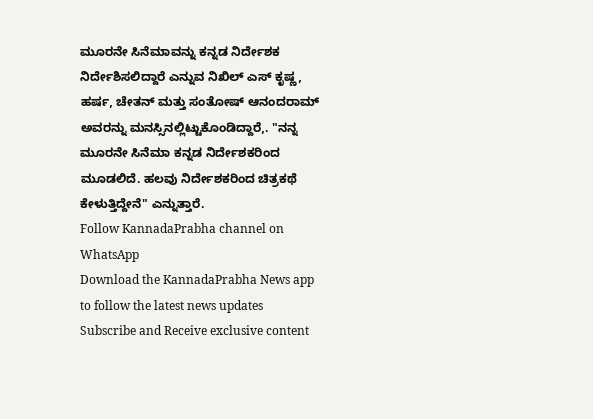ಮೂರನೇ ಸಿನೆಮಾವನ್ನು ಕನ್ನಡ ನಿರ್ದೇಶಕ ನಿರ್ದೇಶಿಸಲಿದ್ದಾರೆ ಎನ್ನುವ ನಿಖಿಲ್ ಎಸ್ ಕೃಷ್ಣ, ಹರ್ಷ, ಚೇತನ್ ಮತ್ತು ಸಂತೋಷ್ ಆನಂದರಾಮ್ ಅವರನ್ನು ಮನಸ್ಸಿನಲ್ಲಿಟ್ಟುಕೊಂಡಿದ್ದಾರೆ,. "ನನ್ನ ಮೂರನೇ ಸಿನೆಮಾ ಕನ್ನಡ ನಿರ್ದೇಶಕರಿಂದ ಮೂಡಲಿದೆ. ಹಲವು ನಿರ್ದೇಶಕರಿಂದ ಚಿತ್ರಕಥೆ ಕೇಳುತ್ತಿದ್ದೇನೆ" ಎನ್ನುತ್ತಾರೆ.
Follow KannadaPrabha channel on WhatsApp
Download the KannadaPrabha News app to follow the latest news updates
Subscribe and Receive exclusive content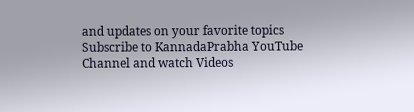and updates on your favorite topics
Subscribe to KannadaPrabha YouTube Channel and watch Videos